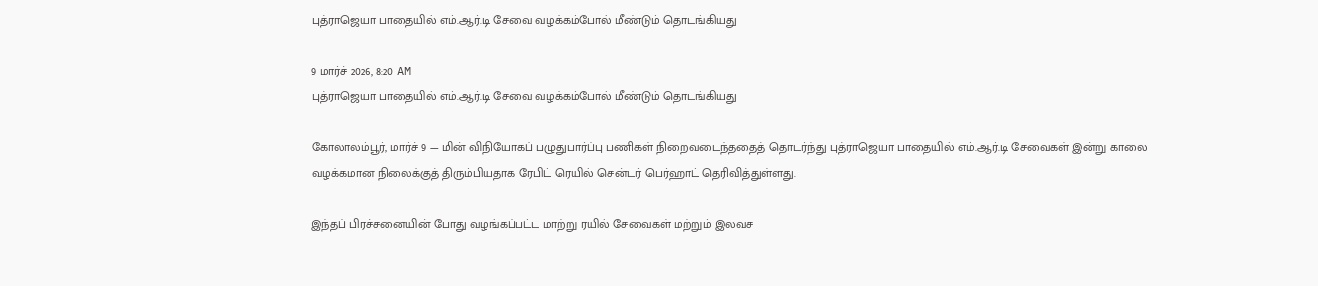புத்ராஜெயா பாதையில் எம்.ஆர்.டி சேவை வழக்கம்போல் மீண்டும் தொடங்கியது

9 மார்ச் 2026, 8:20 AM
புத்ராஜெயா பாதையில் எம்.ஆர்.டி சேவை வழக்கம்போல் மீண்டும் தொடங்கியது

கோலாலம்பூர், மார்ச் 9 — மின் விநியோகப் பழுதுபார்ப்பு பணிகள் நிறைவடைந்ததைத் தொடர்ந்து புத்ராஜெயா பாதையில் எம்.ஆர்.டி சேவைகள் இன்று காலை வழக்கமான நிலைக்குத் திரும்பியதாக ரேபிட் ரெயில் சென்டர் பெர்ஹாட் தெரிவித்துள்ளது.

இந்தப் பிரச்சனையின் போது வழங்கப்பட்ட மாற்று ரயில் சேவைகள் மற்றும் இலவச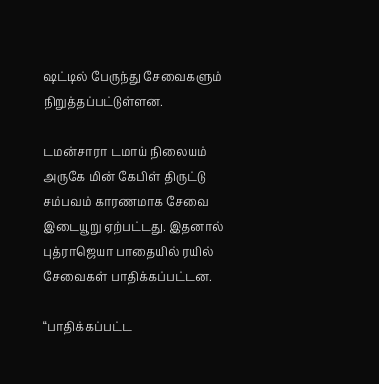ஷட்டில் பேருந்து சேவைகளும் நிறுத்தப்பட்டுள்ளன.

டமன்சாரா டமாய் நிலையம் அருகே மின் கேபிள் திருட்டு சம்பவம் காரணமாக சேவை இடையூறு ஏற்பட்டது. இதனால் புத்ராஜெயா பாதையில் ரயில் சேவைகள் பாதிக்கப்பட்டன.

“பாதிக்கப்பட்ட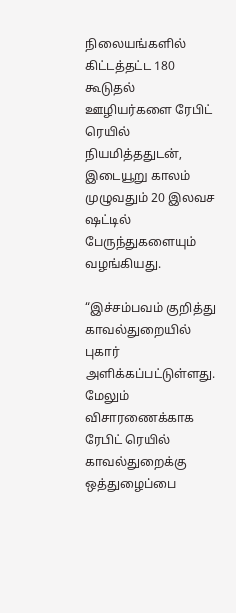நிலையங்களில் கிட்டத்தட்ட 180 கூடுதல் ஊழியர்களை ரேபிட் ரெயில் நியமித்ததுடன், இடையூறு காலம் முழுவதும் 20 இலவச ஷட்டில் பேருந்துகளையும் வழங்கியது.

“இச்சம்பவம் குறித்து காவல்துறையில் புகார் அளிக்கப்பட்டுள்ளது. மேலும் விசாரணைக்காக ரேபிட் ரெயில் காவல்துறைக்கு ஒத்துழைப்பை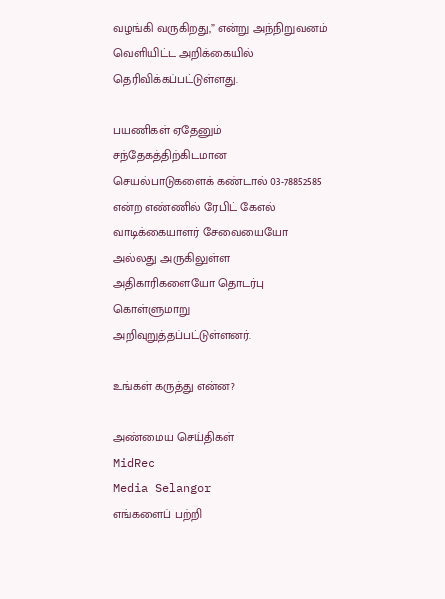வழங்கி வருகிறது,” என்று அந்நிறுவனம் வெளியிட்ட அறிக்கையில் தெரிவிக்கப்பட்டுள்ளது.

பயணிகள் ஏதேனும் சந்தேகத்திற்கிடமான செயல்பாடுகளைக் கண்டால் 03-78852585 என்ற எண்ணில் ரேபிட் கேஎல் வாடிக்கையாளர் சேவையையோ அல்லது அருகிலுள்ள அதிகாரிகளையோ தொடர்பு கொள்ளுமாறு அறிவுறுத்தப்பட்டுள்ளனர்.

உங்கள் கருத்து என்ன?

அண்மைய செய்திகள்
MidRec
Media Selangor
எங்களைப் பற்றி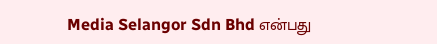Media Selangor Sdn Bhd என்பது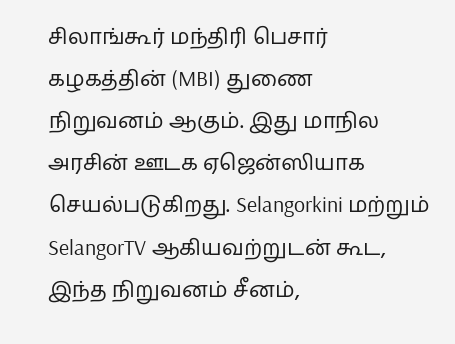சிலாங்கூர் மந்திரி பெசார் கழகத்தின் (MBI) துணை நிறுவனம் ஆகும். இது மாநில அரசின் ஊடக ஏஜென்ஸியாக செயல்படுகிறது. Selangorkini மற்றும் SelangorTV ஆகியவற்றுடன் கூட, இந்த நிறுவனம் சீனம்,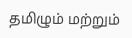தமிழும் மற்றும்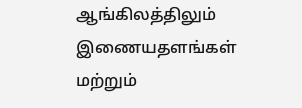ஆங்கிலத்திலும் இணையதளங்கள் மற்றும்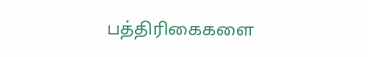பத்திரிகைகளை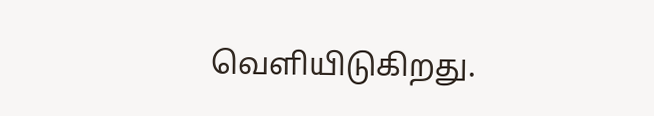வெளியிடுகிறது.